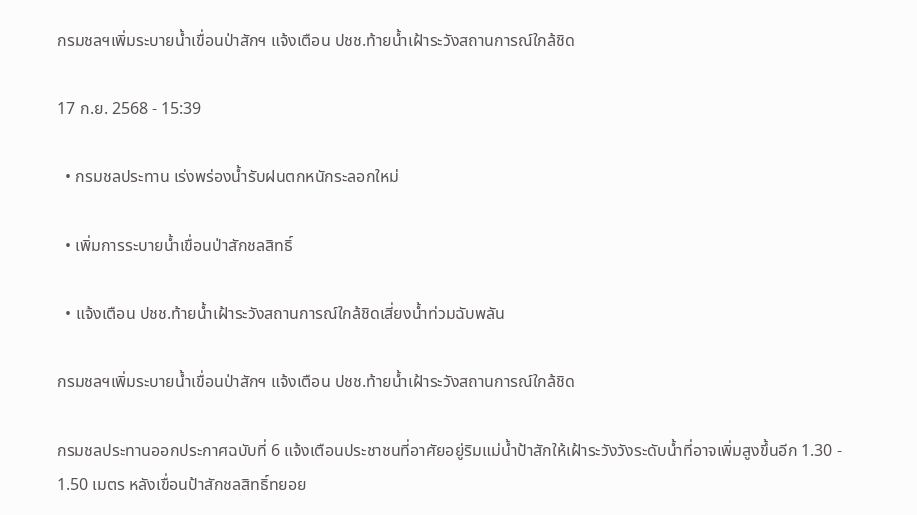กรมชลฯเพิ่มระบายน้ำเขื่อนป่าสักฯ แจ้งเตือน ปชช.ท้ายน้ำเฝ้าระวังสถานการณ์ใกล้ชิด

17 ก.ย. 2568 - 15:39

  • กรมชลประทาน เร่งพร่องน้ำรับฝนตกหนักระลอกใหม่

  • เพิ่มการระบายน้ำเขื่อนป่าสักชลสิทธิ์

  • แจ้งเตือน ปชช.ท้ายน้ำเฝ้าระวังสถานการณ์ใกล้ชิดเสี่ยงน้ำท่วมฉับพลัน

กรมชลฯเพิ่มระบายน้ำเขื่อนป่าสักฯ แจ้งเตือน ปชช.ท้ายน้ำเฝ้าระวังสถานการณ์ใกล้ชิด

กรมชลประทานออกประกาศฉบับที่ 6 แจ้งเตือนประชาชนที่อาศัยอยู่ริมแม่น้ำป้าสักให้เฝ้าระวังวังระดับน้ำที่อาจเพิ่มสูงขึ้นอีก 1.30 - 1.50 เมตร หลังเขื่อนป้าสักชลสิทธิ์ทยอย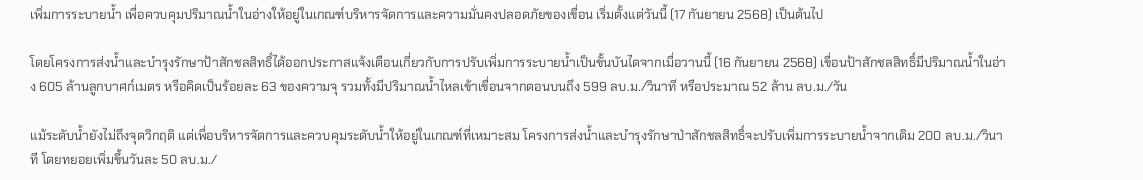เพิ่มการระบายน้ำ เพื่อควบคุมปริมาณน้ำในอ่างให้อยู่ในเกณฑ์บริหารจัดการและความมั่นคงปลอดภัยของเขื่อน เริ่มตั้งแต่วันนี้ (17 กันยายน 2568) เป็นต้นไป

โดยโครงการส่งน้ำและบำรุงรักษาป้าสักชลสิทธิ์ได้ออกประกาสแจ้งเตือนเกี่ยวกับการปรับเพิ่มการระบายน้ำเป็นขั้นบันไดจากเมื่อวานนี้ (16 กันยายน 2568) เขื่อนป้าสักชลสิทธิ์มีปริมาณน้ำในอ่าง 605 ล้านลูกบาศก์เมตร หรือคิดเป็นร้อยละ 63 ของความจุ รวมทั้งมีปริมาณน้ำไหลเข้าเขื่อนจากตอนบนถึง 599 ลบ.ม./วินาที หรือประมาณ 52 ล้าน ลบ.ม./วัน

แม้ระดับน้ำยังไม่ถึงจุดวิกฤติ แต่เพื่อบริหารจัดการและควบคุมระดับน้ำให้อยู่ในเกณฑ์ที่เหมาะสม โครงการส่งน้ำและบำรุงรักษาป่าสักชลสิทธิ์จะปรับเพิ่มการระบายน้ำจากเดิม 200 ลบ.ม./วินาที โดยทยอยเพิ่มขึ้นวันละ 50 ลบ.ม./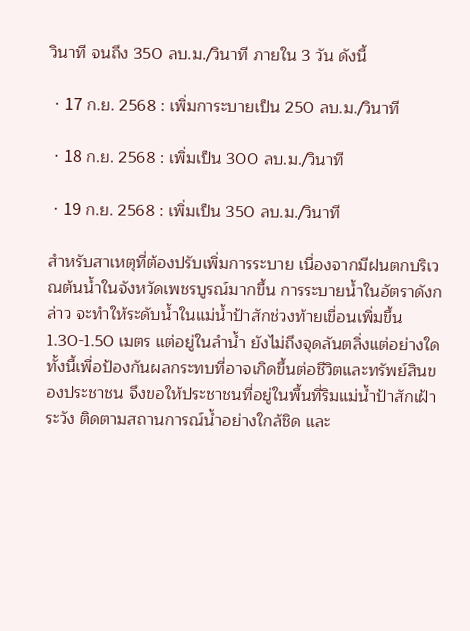วินาที จนถึง 350 ลบ.ม./วินาที ภายใน 3 วัน ดังนี้

ㆍ17 ก.ย. 2568 : เพิ่มการะบายเป็น 250 ลบ.ม./วินาที

ㆍ18 ก.ย. 2568 : เพิ่มเป็น 300 ลบ.ม./วินาที

ㆍ19 ก.ย. 2568 : เพิ่มเป็น 350 ลบ.ม./วินาที

สำหรับสาเหตุที่ต้องปรับเพิ่มการระบาย เนื่องจากมีฝนตกบริเวณต้นน้ำในจังหวัดเพชรบูรณ์มากขึ้น การระบายน้ำในอัตราดังกล่าว จะทำให้ระดับน้ำในแม่น้ำป้าสักช่วงท้ายเขื่อนเพิ่มขึ้น 1.30-1.50 เมตร แต่อยู่ในลำน้ำ ยังไม่ถึงจุดลันตลิ่งแต่อย่างใด ทั้งนี้เพื่อป้องกันผลกระทบที่อาจเกิดขึ้นต่อชีวิตและทรัพย์สินของประชาชน จึงขอให้ประชาชนที่อยู่ในพื้นที่ริมแม่น้ำป้าสักเฝ้าระวัง ติดตามสถานการณ์น้ำอย่างใกล้ชิด และ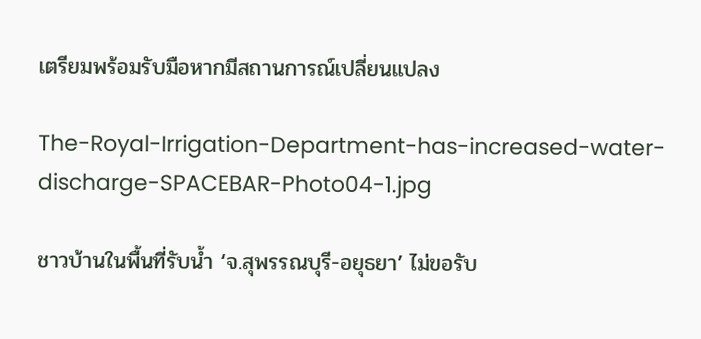เตรียมพร้อมรับมือหากมีสถานการณ์เปลี่ยนแปลง

The-Royal-Irrigation-Department-has-increased-water-discharge-SPACEBAR-Photo04-1.jpg

ชาวบ้านในพื้นที่รับน้ำ ‘จ.สุพรรณบุรี-อยุธยา’ ไม่ขอรับ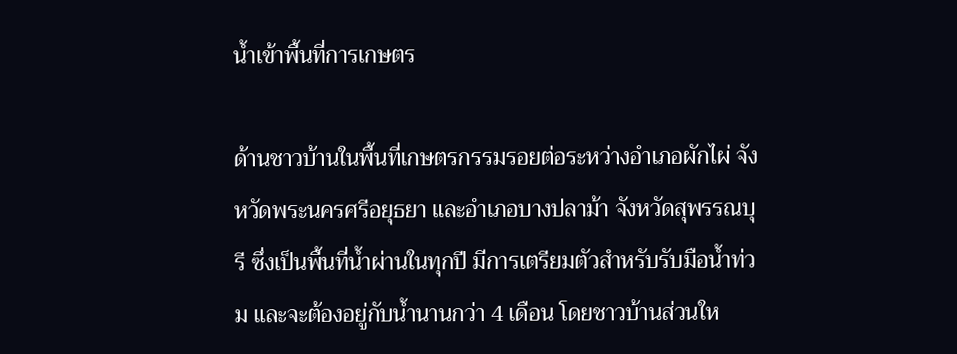น้ำเข้าพื้นที่การเกษตร

ด้านชาวบ้านในพื้นที่เกษตรกรรมรอยต่อระหว่างอำเภอผักไผ่ จังหวัดพระนครศรีอยุธยา และอำเภอบางปลาม้า จังหวัดสุพรรณบุรี ซึ่งเป็นพื้นที่น้ำผ่านในทุกปี มีการเตรียมตัวสำหรับรับมือน้ำท่วม และจะต้องอยู่กับน้ำนานกว่า 4 เดือน โดยชาวบ้านส่วนให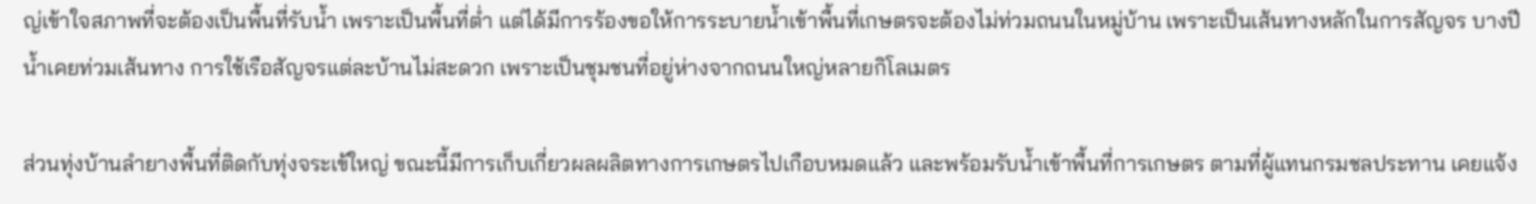ญ่เข้าใจสภาพที่จะต้องเป็นพื้นที่รับน้ำ เพราะเป็นพื้นที่ต่ำ แต่ได้มีการร้องขอให้การระบายน้ำเข้าพื้นที่เกษตรจะต้องไม่ท่วมถนนในหมู่บ้าน เพราะเป็นเส้นทางหลักในการสัญจร บางปีน้ำเคยท่วมเส้นทาง การใช้เรือสัญจรแต่ละบ้านไม่สะดวก เพราะเป็นชุมชนที่อยู่ห่างจากถนนใหญ่หลายกิโลเมตร

ส่วนทุ่งบ้านลำยางพื้นที่ติดกับทุ่งจระเข้ใหญ่ ขณะนี้มีการเก็บเกี่ยวผลผลิตทางการเกษตรไปเกือบหมดแล้ว และพร้อมรับน้ำเข้าพื้นที่การเกษตร ตามที่ผู้แทนกรมชลประทาน เคยแจ้ง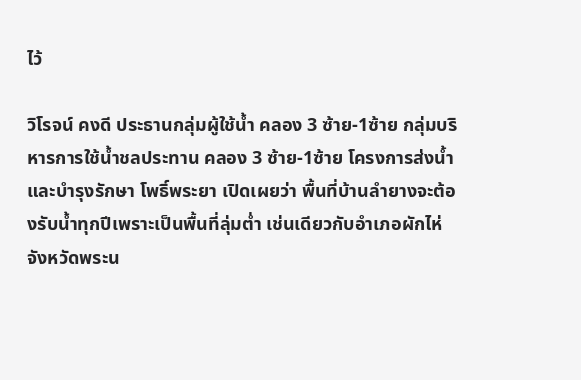ไว้

วิโรจน์ คงดี ประธานกลุ่มผู้ใช้น้ำ คลอง 3 ซ้าย-1ซ้าย กลุ่มบริหารการใช้น้ำชลประทาน คลอง 3 ซ้าย-1ซ้าย โครงการส่งน้ำและบำรุงรักษา โพธิ์พระยา เปิดเผยว่า พื้นที่บ้านลำยางจะต้องรับน้ำทุกปีเพราะเป็นพื้นที่ลุ่มต่ำ เช่นเดียวกับอำเภอผักไห่ จังหวัดพระน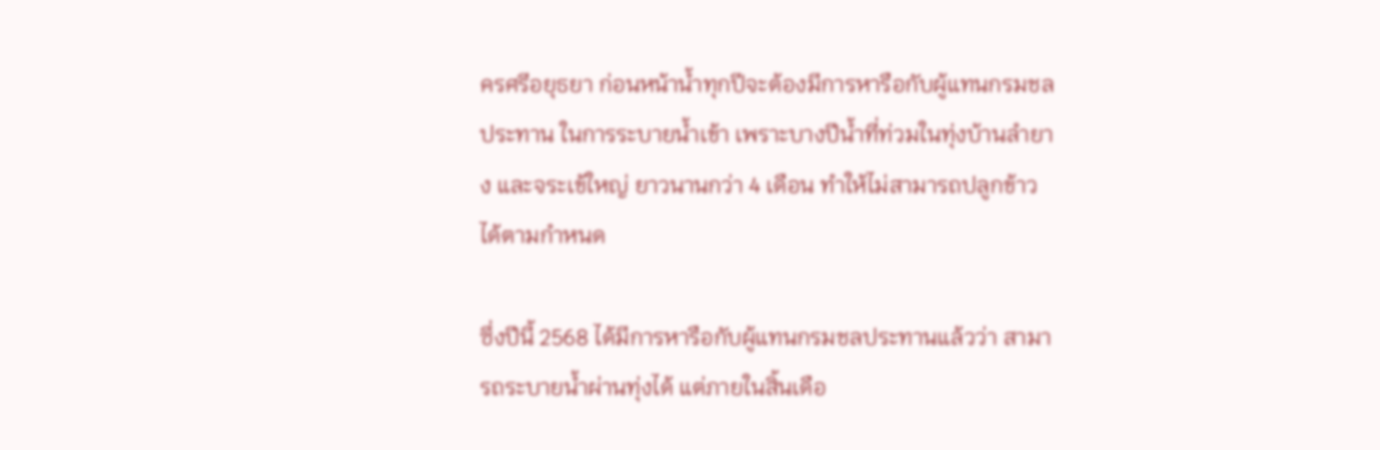ครศรีอยุธยา ก่อนหน้าน้ำทุกปีจะต้องมีการหารือกับผู้แทนกรมชลประทาน ในการระบายน้ำเข้า เพราะบางปีน้ำที่ท่วมในทุ่งบ้านลำยาง และจระเข้ใหญ่ ยาวนานกว่า 4 เดือน ทำให้ไม่สามารถปลูกข้าวได้ตามกำหนด

ซึ่งปีนี้ 2568 ได้มีการหารือกับผู้แทนกรมชลประทานแล้วว่า สามารถระบายน้ำผ่านทุ่งได้ แต่ภายในสิ้นเดือ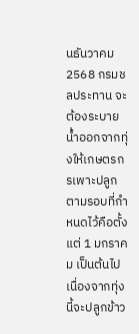นธันวาคม 2568 กรมชลประทาน จะต้องระบายน้ำออกจากทุ่งให้เกษตรกรเพาะปลูกตามรอบที่กำหนดไว้คือตั้งแต่ 1 มกราคม เป็นต้นไป เนื่องจากทุ่งนี้จะปลูกข้าว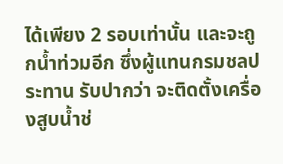ได้เพียง 2 รอบเท่านั้น และจะถูกน้ำท่วมอีก ซึ่งผู้แทนกรมชลประทาน รับปากว่า จะติดตั้งเครื่องสูบน้ำช่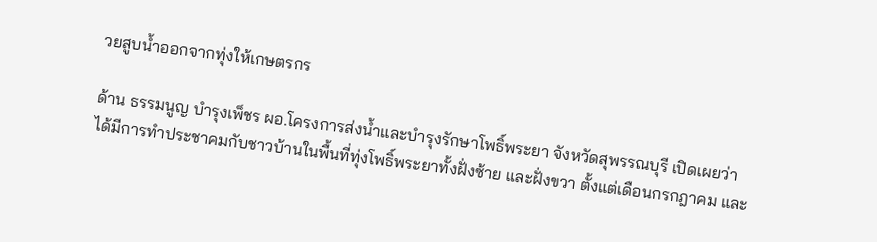วยสูบน้ำออกจากทุ่งให้เกษตรกร

ด้าน ธรรมนูญ บำรุงเพ็ชร ผอ.โครงการส่งน้ำและบำรุงรักษาโพธิ์พระยา จังหวัดสุพรรณบุรี เปิดเผยว่า ได้มีการทำประชาคมกับชาวบ้านในพื้นที่ทุ่งโพธิ์พระยาทั้งฝั่งซ้าย และฝั่งขวา ตั้งแต่เดือนกรกฎาคม และ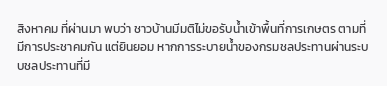สิงหาคม ที่ผ่านมา พบว่า ชาวบ้านมีมติไม่ขอรับน้ำเข้าพื้นที่การเกษตร ตามที่มีการประชาคมกัน แต่ยินยอม หากการระบายน้ำของกรมชลประทานผ่านระบบชลประทานที่มี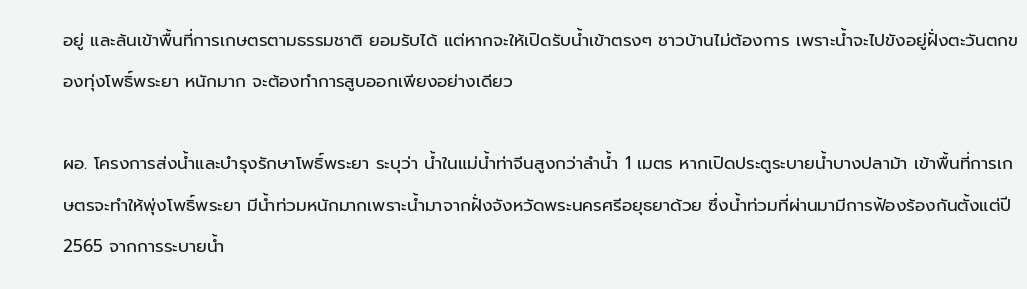อยู่ และล้นเข้าพื้นที่การเกษตรตามธรรมชาติ ยอมรับได้ แต่หากจะให้เปิดรับน้ำเข้าตรงๆ ชาวบ้านไม่ต้องการ เพราะน้ำจะไปขังอยู่ฝั่งตะวันตกของทุ่งโพธิ์พระยา หนักมาก จะต้องทำการสูบออกเพียงอย่างเดียว

ผอ. โครงการส่งน้ำและบำรุงรักษาโพธิ์พระยา ระบุว่า น้ำในแม่น้ำท่าจีนสูงกว่าลำน้ำ 1 เมตร หากเปิดประตูระบายน้ำบางปลาม้า เข้าพื้นที่การเกษตรจะทำให้พุ่งโพธิ์พระยา มีน้ำท่วมหนักมากเพราะน้ำมาจากฝั่งจังหวัดพระนครศรีอยุธยาด้วย ซึ่งน้ำท่วมที่ผ่านมามีการฟ้องร้องกันตั้งแต่ปี 2565 จากการระบายน้ำ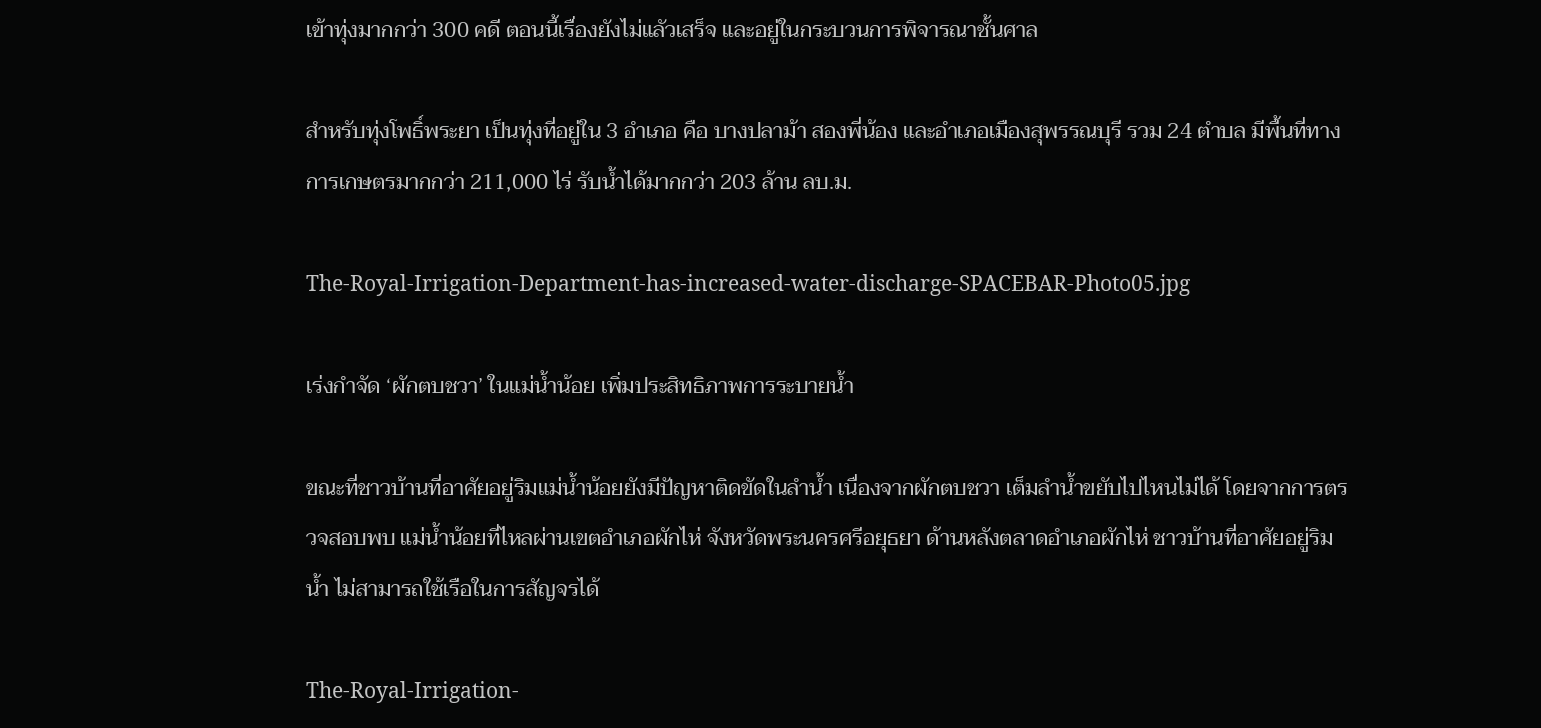เข้าทุ่งมากกว่า 300 คดี ตอนนี้เรื่องยังไม่แลัวเสร็จ และอยู่ในกระบวนการพิจารณาชั้นศาล

สำหรับทุ่งโพธิ์พระยา เป็นทุ่งที่อยู่ใน 3 อำเภอ คือ บางปลาม้า สองพี่น้อง และอำเภอเมืองสุพรรณบุรี รวม 24 ตำบล มีพื้นที่ทางการเกษตรมากกว่า 211,000 ไร่ รับน้ำได้มากกว่า 203 ล้าน ลบ.ม.

The-Royal-Irrigation-Department-has-increased-water-discharge-SPACEBAR-Photo05.jpg

เร่งกำจัด ‘ผักตบชวา’ ในแม่น้ำน้อย เพิ่มประสิทธิภาพการระบายน้ำ

ขณะที่ชาวบ้านที่อาศัยอยู่ริมแม่น้ำน้อยยังมีปัญหาติดขัดในลำน้ำ เนื่องจากผักตบชวา เต็มลำน้ำขยับไปไหนไม่ได้ โดยจากการตรวจสอบพบ แม่น้ำน้อยที่ไหลผ่านเขตอำเภอผักไห่ จังหวัดพระนครศรีอยุธยา ด้านหลังตลาดอำเภอผักไห่ ชาวบ้านที่อาศัยอยู่ริมน้ำ ไม่สามารถใช้เรือในการสัญจรได้

The-Royal-Irrigation-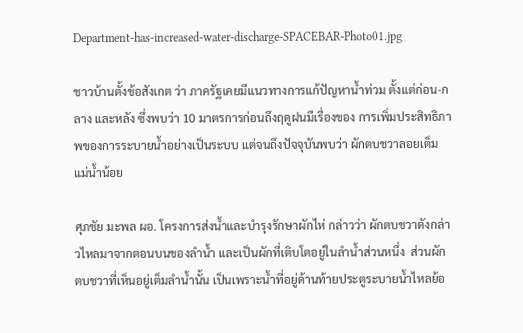Department-has-increased-water-discharge-SPACEBAR-Photo01.jpg

ชาวบ้านตั้งข้อสังเกต ว่า ภาครัฐเคยมีแนวทางการแก้ปัญหาน้ำท่วม ตั้งแต่ก่อน-กลาง และหลัง ซึ่งพบว่า 10 มาตรการก่อนถึงฤดูฝนมีเรื่องของ การเพิ่มประสิทธิภาพของการระบายน้ำอย่างเป็นระบบ แต่จนถึงปัจจุบันพบว่า ผักตบชวาลอยเต็มแม่น้ำน้อย

ศุภชัย มะพล ผอ. โครงการส่งน้ำและบำรุงรักษาผักไห่ กล่าวว่า ผักตบชวาดังกล่าวไหลมาจากตอนบนของลำน้ำ และเป็นผักที่เติบโตอยู่ในลำน้ำส่วนหนึ่ง  ส่วนผักตบชวาที่เห็นอยู่เต็มลำน้ำนั้น เป็นเพราะน้ำที่อยู่ด้านท้ายประตูระบายน้ำไหลย้อ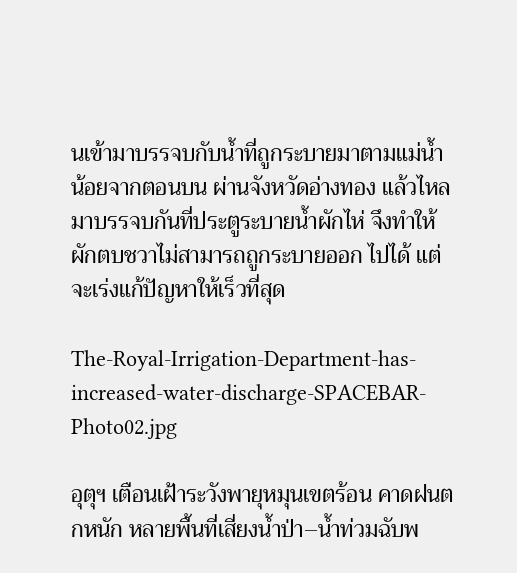นเข้ามาบรรจบกับน้ำที่ถูกระบายมาตามแม่น้ำน้อยจากตอนบน ผ่านจังหวัดอ่างทอง แล้วไหลมาบรรจบกันที่ประตูระบายน้ำผักไห่ จึงทำให้ผักตบชวาไม่สามารถถูกระบายออก ไปได้ แต่จะเร่งแก้ปัญหาให้เร็วที่สุด

The-Royal-Irrigation-Department-has-increased-water-discharge-SPACEBAR-Photo02.jpg

อุตุฯ เตือนเฝ้าระวังพายุหมุนเขตร้อน คาดฝนตกหนัก หลายพื้นที่เสี่ยงน้ำป่า–น้ำท่วมฉับพ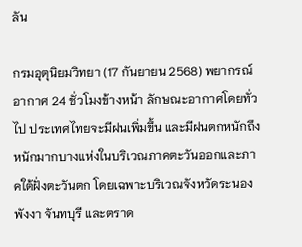ลัน

กรมอุตุนิยมวิทยา (17 กันยายน 2568) พยากรณ์อากาศ 24 ชั่วโมงข้างหน้า ลักษณะอากาศโดยทั่วไป ประเทศไทยจะมีฝนเพิ่มขึ้น และมีฝนตกหนักถึงหนักมากบางแห่งในบริเวณภาคตะวันออกและภาคใต้ฝั่งตะวันตก โดยเฉพาะบริเวณจังหวัดระนอง พังงา จันทบุรี และตราด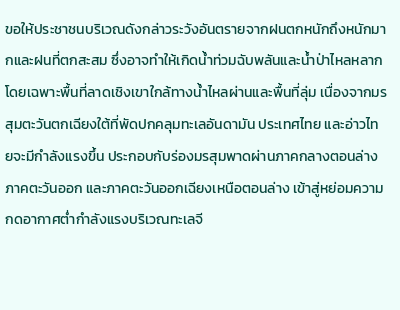ขอให้ประชาชนบริเวณดังกล่าวระวังอันตรายจากฝนตกหนักถึงหนักมากและฝนที่ตกสะสม ซึ่งอาจทำให้เกิดน้ำท่วมฉับพลันและน้ำป่าไหลหลาก โดยเฉพาะพื้นที่ลาดเชิงเขาใกล้ทางน้ำไหลผ่านและพื้นที่ลุ่ม เนื่องจากมรสุมตะวันตกเฉียงใต้ที่พัดปกคลุมทะเลอันดามัน ประเทศไทย และอ่าวไทยจะมีกำลังแรงขึ้น ประกอบกับร่องมรสุมพาดผ่านภาคกลางตอนล่าง ภาคตะวันออก และภาคตะวันออกเฉียงเหนือตอนล่าง เข้าสู่หย่อมความกดอากาศต่ำกำลังแรงบริเวณทะเลจี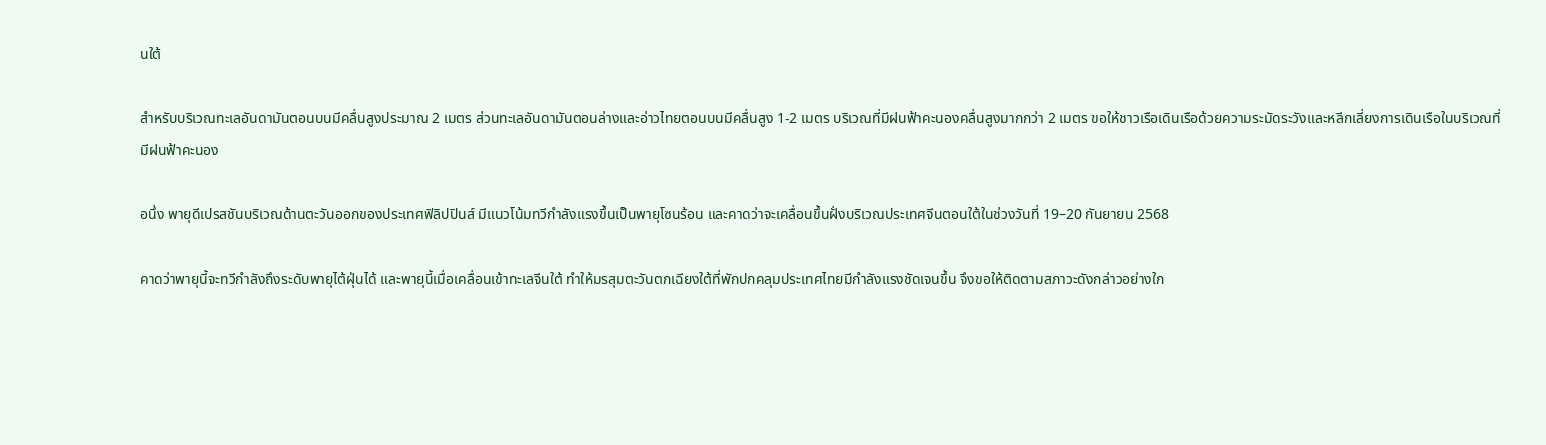นใต้

สำหรับบริเวณทะเลอันดามันตอนบนมีคลื่นสูงประมาณ 2 เมตร ส่วนทะเลอันดามันตอนล่างและอ่าวไทยตอนบนมีคลื่นสูง 1-2 เมตร บริเวณที่มีฝนฟ้าคะนองคลื่นสูงมากกว่า 2 เมตร ขอให้ชาวเรือเดินเรือด้วยความระมัดระวังและหลีกเลี่ยงการเดินเรือในบริเวณที่มีฝนฟ้าคะนอง

อนึ่ง พายุดีเปรสชันบริเวณด้านตะวันออกของประเทศฟิลิปปินส์ มีแนวโน้มทวีกำลังแรงขึ้นเป็นพายุโซนร้อน และคาดว่าจะเคลื่อนขึ้นฝั่งบริเวณประเทศจีนตอนใต้ในช่วงวันที่ 19–20 กันยายน 2568

คาดว่าพายุนี้จะทวีกำลังถึงระดับพายุไต้ฝุ่นได้ และพายุนี้เมื่อเคลื่อนเข้าทะเลจีนใต้ ทำให้มรสุมตะวันตกเฉียงใต้ที่พักปกคลุมประเทศไทยมีกำลังแรงชัดเจนขึ้น จึงขอให้ติดตามสภาวะดังกล่าวอย่างใก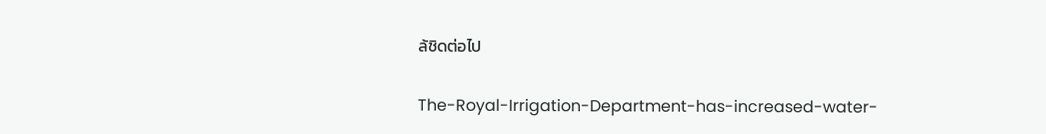ล้ชิดต่อไป

The-Royal-Irrigation-Department-has-increased-water-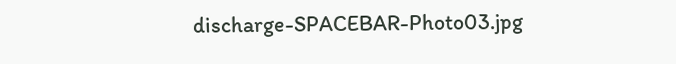discharge-SPACEBAR-Photo03.jpg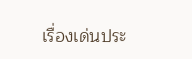เรื่องเด่นประ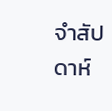จำสัปดาห์